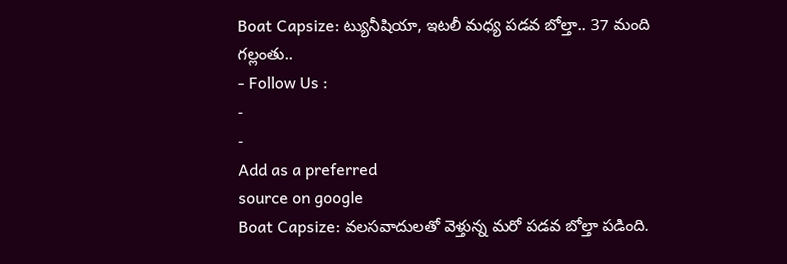Boat Capsize: ట్యునీషియా, ఇటలీ మధ్య పడవ బోల్తా.. 37 మంది గల్లంతు..
- Follow Us :
-
-
Add as a preferred
source on google
Boat Capsize: వలసవాదులతో వెళ్తున్న మరో పడవ బోల్తా పడింది.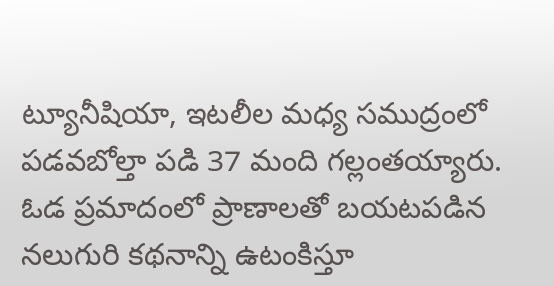ట్యూనీషియా, ఇటలీల మధ్య సముద్రంలో పడవబోల్తా పడి 37 మంది గల్లంతయ్యారు. ఓడ ప్రమాదంలో ప్రాణాలతో బయటపడిన నలుగురి కథనాన్ని ఉటంకిస్తూ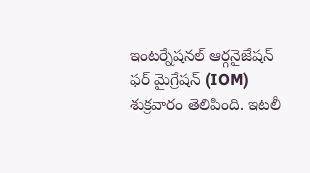ఇంటర్నేషనల్ ఆర్గనైజేషన్ ఫర్ మైగ్రేషన్ (IOM) శుక్రవారం తెలిపింది. ఇటలీ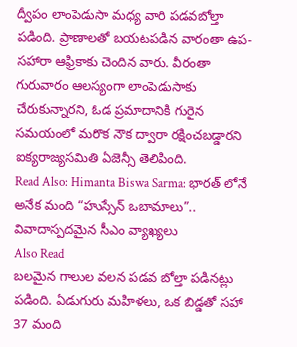ద్వీపం లాంపెడుసా మధ్య వారి పడవబోల్తా పడింది. ప్రాణాలతో బయటపడిన వారంతా ఉప-సహారా ఆఫ్రికాకు చెందిన వారు. వీరంతా గురువారం ఆలస్యంగా లాంపెడుసాకు చేరుకున్నారని, ఓడ ప్రమాదానికి గురైన సమయంలో మరొక నౌక ద్వారా రక్షించబడ్డారని ఐక్యరాజ్యసమితి ఏజెన్సీ తెలిపింది.
Read Also: Himanta Biswa Sarma: భారత్ లోనే అనేక మంది “హుస్సేన్ ఒబామాలు”.. వివాదాస్పదమైన సీఎం వ్యాఖ్యలు
Also Read
బలమైన గాలుల వలన పడవ బోల్తా పడినట్లు పడింది. ఏడుగురు మహిళలు, ఒక బిడ్డతో సహా 37 మంది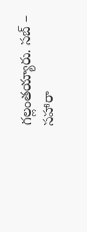గల్లంతయ్యారు. సబ్ –
సహారా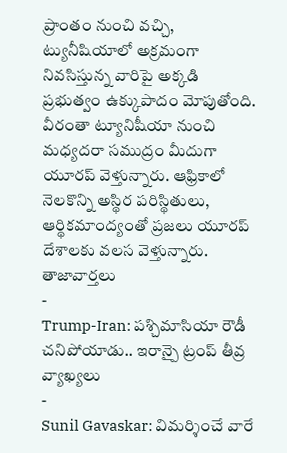ప్రాంతం నుంచి వచ్చి, ట్యునీషియాలో అక్రమంగా నివసిస్తున్న వారిపై అక్కడి ప్రభుత్వం ఉక్కుపాదం మోపుతోంది. వీరంతా ట్యూనిషీయా నుంచి మధ్యదరా సముద్రం మీదుగా యూరప్ వెళ్తున్నారు. ఆఫ్రికాలో నెలకొన్ని అస్థిర పరిస్థితులు, ఆర్థికమాంద్యంతో ప్రజలు యూరప్ దేశాలకు వలస వెళ్తున్నారు.
తాజావార్తలు
-
Trump-Iran: పశ్చిమాసియా రౌడీ చనిపోయాడు.. ఇరాన్పై ట్రంప్ తీవ్ర వ్యాఖ్యలు
-
Sunil Gavaskar: విమర్శించే వారే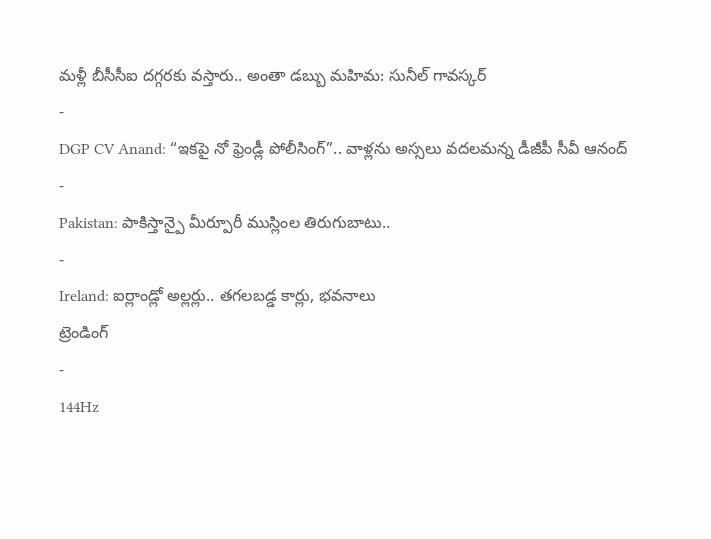మళ్లీ బీసీసీఐ దగ్గరకు వస్తారు.. అంతా డబ్బు మహిమ: సునీల్ గావస్కర్
-
DGP CV Anand: “ఇకపై నో ఫ్రెండ్లీ పోలీసింగ్”.. వాళ్లను అస్సలు వదలమన్న డీజీపీ సీవీ ఆనంద్
-
Pakistan: పాకిస్తాన్పై మీర్పూరీ ముస్లింల తిరుగుబాటు..
-
Ireland: ఐర్లాండ్లో అల్లర్లు.. తగలబడ్డ కార్లు, భవనాలు
ట్రెండింగ్
-
144Hz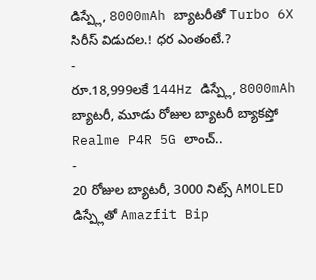డిస్ప్లే, 8000mAh బ్యాటరీతో Turbo 6X సిరీస్ విడుదల.! ధర ఎంతంటే.?
-
రూ.18,999లకే 144Hz డిస్ప్లే, 8000mAh బ్యాటరీ, మూడు రోజుల బ్యాటరీ బ్యాకప్తో Realme P4R 5G లాంచ్..
-
20 రోజుల బ్యాటరీ, 3000 నిట్స్ AMOLED డిస్ప్లేతో Amazfit Bip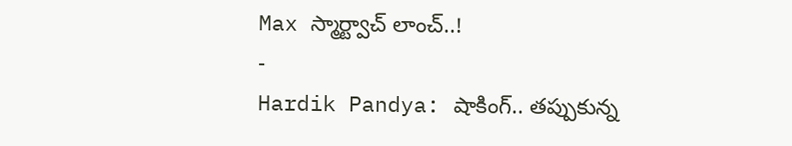Max స్మార్ట్వాచ్ లాంచ్..!
-
Hardik Pandya: షాకింగ్.. తప్పుకున్న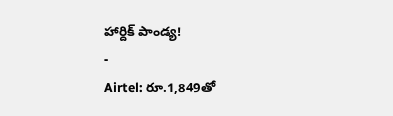హార్దిక్ పాండ్య!
-
Airtel: రూ.1,849తో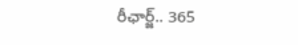రీఛార్జ్.. 365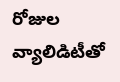రోజుల వ్యాలిడిటీతో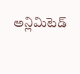అన్లిమిటెడ్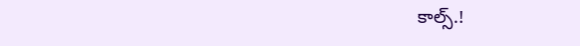కాల్స్.!